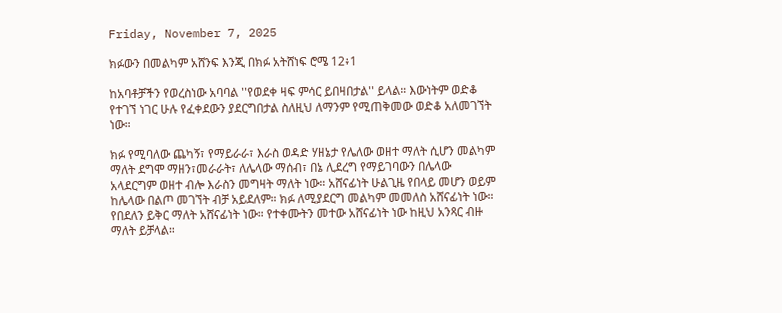Friday, November 7, 2025

ክፉውን በመልካም አሸንፍ እንጂ በክፉ አትሸነፍ ሮሜ 12፥1

ከአባቶቻችን የወረስነው አባባል ''የወደቀ ዛፍ ምሳር ይበዛበታል'' ይላል። እውነትም ወድቆ የተገኘ ነገር ሁሉ የፈቀደውን ያደርግበታል ስለዚህ ለማንም የሚጠቅመው ወድቆ አለመገኘት ነው።

ክፉ የሚባለው ጨካኝ፣ የማይራራ፣ እራስ ወዳድ ሃዘኔታ የሌለው ወዘተ ማለት ሲሆን መልካም ማለት ደግሞ ማዘን፣መራራት፣ ለሌላው ማሰብ፣ በኔ ሊደረግ የማይገባውን በሌላው አላደርግም ወዘተ ብሎ እራስን መግዛት ማለት ነው። አሸናፊነት ሁልጊዜ የበላይ መሆን ወይም ከሌላው በልጦ መገኘት ብቻ አይደለም። ክፉ ለሚያደርግ መልካም መመለስ አሸናፊነት ነው። የበደለን ይቅር ማለት አሸናፊነት ነው። የተቀሙትን መተው አሸናፊነት ነው ከዚህ አንጻር ብዙ ማለት ይቻላል።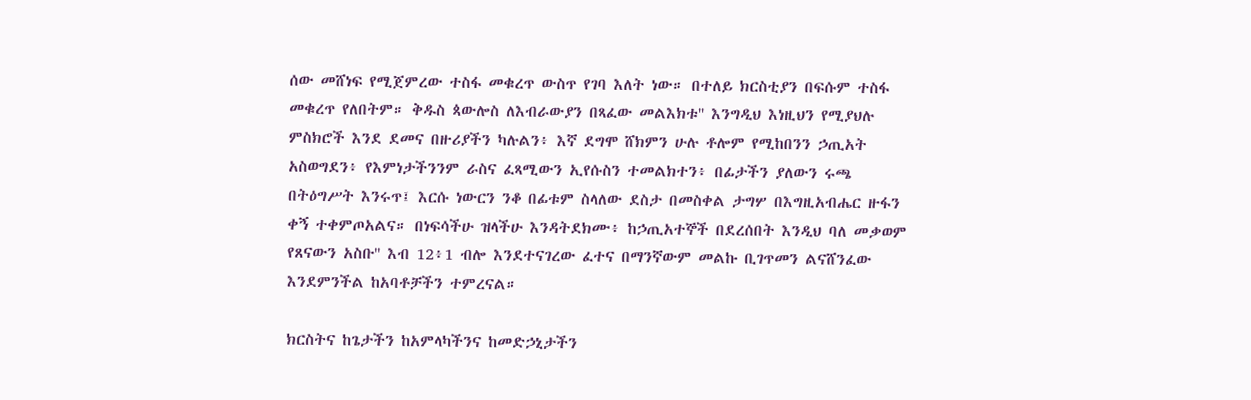ሰው መሸነፍ የሚጀምረው ተስፋ መቁረጥ ውስጥ የገባ እለት ነው። በተለይ ክርስቲያን በፍሱም ተስፋ መቁረጥ የለበትም። ቅዱስ ጳውሎስ ለእብራውያን በጻፈው መልእክቱ'' እንግዲህ እነዚህን የሚያህሉ ምስክሮች እንደ ደመና በዙሪያችን ካሉልን፥ እኛ ደግሞ ሸክምን ሁሉ ቶሎም የሚከበንን ኃጢአት አስወግደን፥ የእምነታችንንም ራስና ፈጻሚውን ኢየሱስን ተመልክተን፥ በፊታችን ያለውን ሩጫ በትዕግሥት እንሩጥ፤ እርሱ ነውርን ንቆ በፊቱም ስላለው ደስታ በመስቀል ታግሦ በእግዚአብሔር ዙፋን ቀኝ ተቀምጦአልና። በነፍሳችሁ ዝላችሁ እንዳትደክሙ፥ ከኃጢአተኞች በደረሰበት እንዲህ ባለ መቃወም የጸናውን አስቡ'' እብ 12፥1 ብሎ እንደተናገረው ፈተና በማንኛውም መልኩ ቢገጥመን ልናሸንፈው እንደምንችል ከአባቶቻችን ተምረናል።

ክርስትና ከጌታችን ከአምላካችንና ከመድኃኒታችን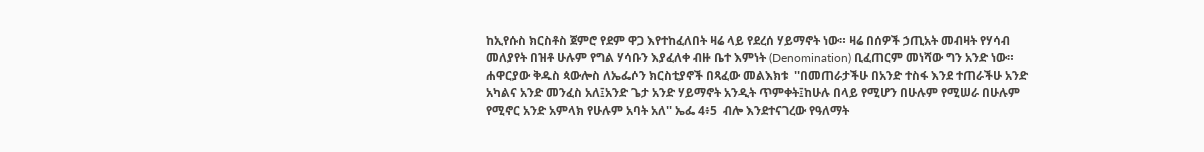ከኢየሱስ ክርስቶስ ጀምሮ የደም ዋጋ እየተከፈለበት ዛሬ ላይ የደረሰ ሃይማኖት ነው። ዛሬ በሰዎች ኃጢአት መብዛት የሃሳብ መለያየት በዝቶ ሁሉም የግል ሃሳቡን እያፈለቀ ብዙ ቤተ እምነት (Denomination) ቢፈጠርም መነሻው ግን አንድ ነው። ሐዋርያው ቅዱስ ጳውሎስ ለኤፌሶን ክርስቲያኖች በጻፈው መልእክቱ  ''በመጠራታችሁ በአንድ ተስፋ እንደ ተጠራችሁ አንድ አካልና አንድ መንፈስ አለ፤አንድ ጌታ አንድ ሃይማኖት አንዲት ጥምቀት፤ከሁሉ በላይ የሚሆን በሁሉም የሚሠራ በሁሉም የሚኖር አንድ አምላክ የሁሉም አባት አለ'' ኤፌ 4፥5  ብሎ እንደተናገረው የዓለማት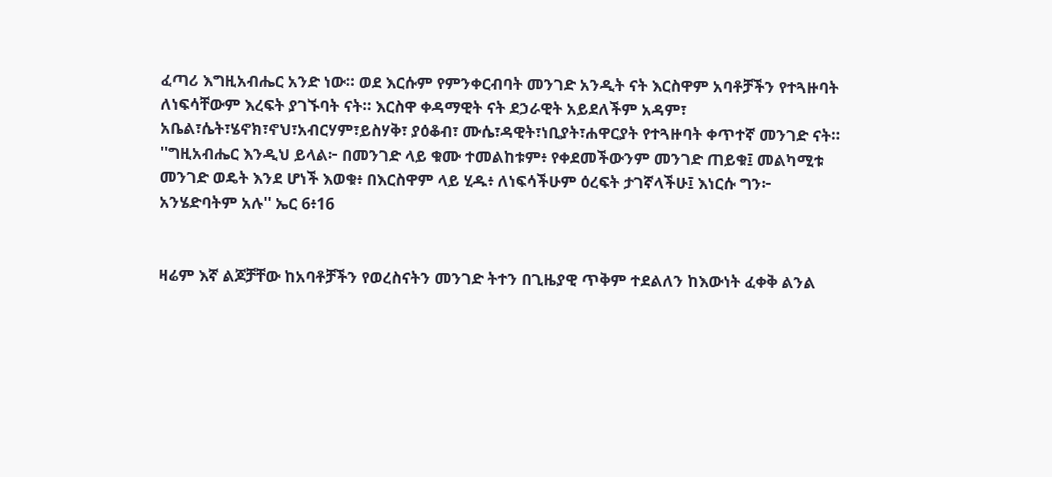ፈጣሪ እግዚአብሔር አንድ ነው። ወደ እርሱም የምንቀርብባት መንገድ አንዲት ናት እርስዋም አባቶቻችን የተጓዙባት ለነፍሳቸውም እረፍት ያገኙባት ናት። እርስዋ ቀዳማዊት ናት ደኃራዊት አይደለችም አዳም፣ አቤል፣ሴት፣ሄኖክ፣ኖህ፣አብርሃም፣ይስሃቅ፣ ያዕቆብ፣ ሙሴ፣ዳዊት፣ነቢያት፣ሐዋርያት የተጓዙባት ቀጥተኛ መንገድ ናት። ''ግዚአብሔር እንዲህ ይላል፦ በመንገድ ላይ ቁሙ ተመልከቱም፥ የቀደመችውንም መንገድ ጠይቁ፤ መልካሚቱ መንገድ ወዴት እንደ ሆነች እወቁ፥ በእርስዋም ላይ ሂዱ፥ ለነፍሳችሁም ዕረፍት ታገኛላችሁ፤ እነርሱ ግን፦ አንሄድባትም አሉ'' ኤር 6፥16


ዛሬም እኛ ልጆቻቸው ከአባቶቻችን የወረስናትን መንገድ ትተን በጊዜያዊ ጥቅም ተደልለን ከእውነት ፈቀቅ ልንል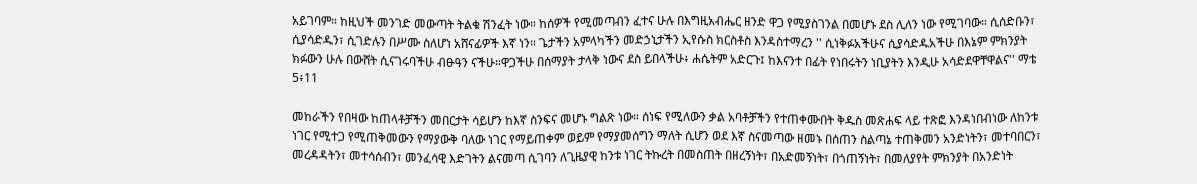አይገባም። ከዚህች መንገድ መውጣት ትልቁ ሽንፈት ነው። ከሰዎች የሚመጣብን ፈተና ሁሉ በእግዚአብሔር ዘንድ ዋጋ የሚያስገንል በመሆኑ ደስ ሊለን ነው የሚገባው። ሲሰድቡን፣ ሲያሳድዱን፣ ሲገድሉን በሥሙ ስለሆነ አሸናፊዎች እኛ ነን። ጌታችን አምላካችን መድኃኒታችን ኢየሱስ ክርስቶስ እንዳስተማረን '' ሲነቅፉአችሁና ሲያሳድዱአችሁ በእኔም ምክንያት ክፉውን ሁሉ በውሸት ሲናገሩባችሁ ብፁዓን ናችሁ።ዋጋችሁ በሰማያት ታላቅ ነውና ደስ ይበላችሁ፥ ሐሴትም አድርጉ፤ ከእናንተ በፊት የነበሩትን ነቢያትን እንዲሁ አሳድደዋቸዋልና'' ማቴ 5፥11

መከራችን የበዛው ከጠላቶቻችን መበርታት ሳይሆን ከእኛ ስንፍና መሆኑ ግልጽ ነው። ሰነፍ የሚለውን ቃል አባቶቻችን የተጠቀሙበት ቅዱስ መጽሐፍ ላይ ተጽፎ እንዳነበብነው ለከንቱ ነገር የሚተጋ የሚጠቅመውን የማያውቅ ባለው ነገር የማይጠቀም ወይም የማያመሰግን ማለት ሲሆን ወደ እኛ ስናመጣው ዘመኑ በሰጠን ስልጣኔ ተጠቅመን አንድነትን፣ መተባበርን፣ መረዳዳትን፣ መተሳሰብን፣ መንፈሳዊ እድገትን ልናመጣ ሲገባን ለጊዜያዊ ከንቱ ነገር ትኩረት በመስጠት በዘረኝነት፣ በአድመኝነት፣ በጎጠኝነት፣ በመለያየት ምክንያት በአንድነት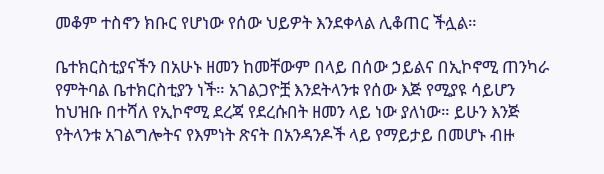መቆም ተስኖን ክቡር የሆነው የሰው ህይዎት እንደቀላል ሊቆጠር ችሏል።

ቤተክርስቲያናችን በአሁኑ ዘመን ከመቸውም በላይ በሰው ኃይልና በኢኮኖሚ ጠንካራ የምትባል ቤተክርስቲያን ነች። አገልጋዮቿ እንደትላንቱ የሰው እጅ የሚያዩ ሳይሆን ከህዝቡ በተሻለ የኢኮኖሚ ደረጃ የደረሱበት ዘመን ላይ ነው ያለነው። ይሁን እንጅ የትላንቱ አገልግሎትና የእምነት ጽናት በአንዳንዶች ላይ የማይታይ በመሆኑ ብዙ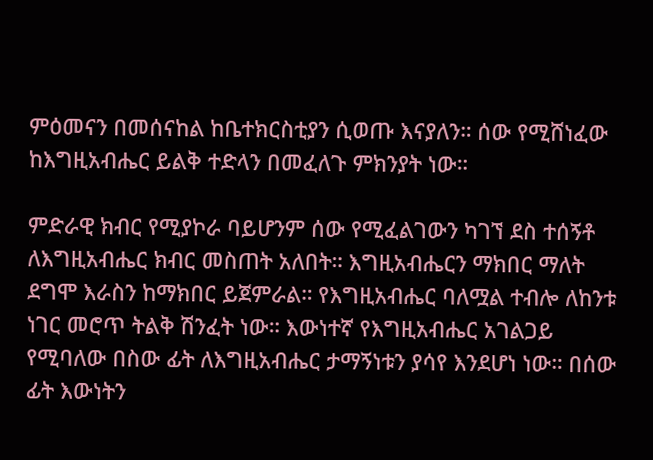ምዕመናን በመሰናከል ከቤተክርስቲያን ሲወጡ እናያለን። ሰው የሚሸነፈው ከእግዚአብሔር ይልቅ ተድላን በመፈለጉ ምክንያት ነው።

ምድራዊ ክብር የሚያኮራ ባይሆንም ሰው የሚፈልገውን ካገኘ ደስ ተሰኝቶ ለእግዚአብሔር ክብር መስጠት አለበት። እግዚአብሔርን ማክበር ማለት ደግሞ እራስን ከማክበር ይጀምራል። የእግዚአብሔር ባለሟል ተብሎ ለከንቱ ነገር መሮጥ ትልቅ ሽንፈት ነው። እውነተኛ የእግዚአብሔር አገልጋይ የሚባለው በስው ፊት ለእግዚአብሔር ታማኝነቱን ያሳየ እንደሆነ ነው። በሰው ፊት እውነትን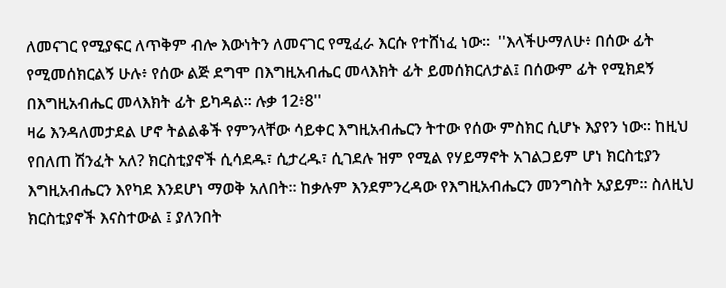ለመናገር የሚያፍር ለጥቅም ብሎ እውነትን ለመናገር የሚፈራ እርሱ የተሸነፈ ነው።  ''እላችሁማለሁ፥ በሰው ፊት የሚመሰክርልኝ ሁሉ፥ የሰው ልጅ ደግሞ በእግዚአብሔር መላእክት ፊት ይመሰክርለታል፤ በሰውም ፊት የሚክደኝ በእግዚአብሔር መላእክት ፊት ይካዳል። ሉቃ 12፥8''
ዛሬ እንዳለመታደል ሆኖ ትልልቆች የምንላቸው ሳይቀር እግዚአብሔርን ትተው የሰው ምስክር ሲሆኑ እያየን ነው። ከዚህ የበለጠ ሽንፈት አለ? ክርስቲያኖች ሲሳደዱ፣ ሲታረዱ፣ ሲገደሉ ዝም የሚል የሃይማኖት አገልጋይም ሆነ ክርስቲያን እግዚአብሔርን እየካደ እንደሆነ ማወቅ አለበት። ከቃሉም እንደምንረዳው የእግዚአብሔርን መንግስት አያይም። ስለዚህ ክርስቲያኖች እናስተውል ፤ ያለንበት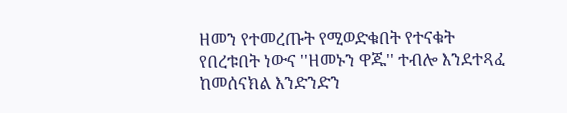ዘመን የተመረጡት የሚወድቁበት የተናቁት የበረቱበት ነውና ''ዘመኑን ዋጁ'' ተብሎ እንደተጻፈ ከመሰናክል እንድንድን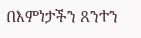በእምነታችን ጸንተን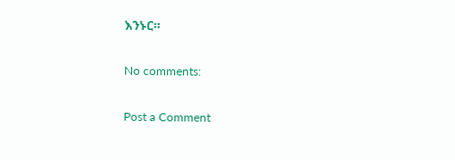እንኑር።

No comments:

Post a Comment